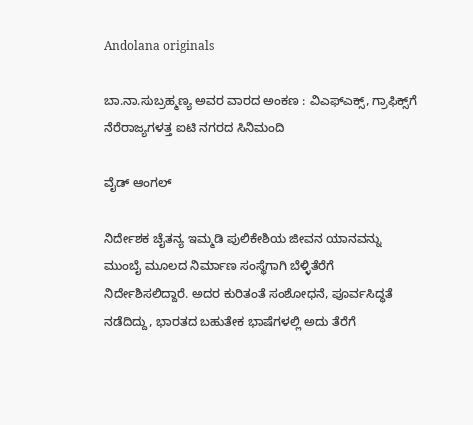Andolana originals

ಬಾ.ನಾ.ಸುಬ್ರಹ್ಮಣ್ಯ ಅವರ ವಾರದ ಅಂಕಣ : ವಿಎಫ್‌ಎಕ್ಸ್‌, ಗ್ರಾಫಿಕ್ಸ್‌ಗೆ ನೆರೆರಾಜ್ಯಗಳತ್ತ ಐಟಿ ನಗರದ ಸಿನಿಮಂದಿ

ವೈಡ್‌ ಆಂಗಲ್‌

ನಿರ್ದೇಶಕ ಚೈತನ್ಯ ಇಮ್ಮಡಿ ಪುಲಿಕೇಶಿಯ ಜೀವನ ಯಾನವನ್ನು ಮುಂಬೈ ಮೂಲದ ನಿರ್ಮಾಣ ಸಂಸ್ಥೆಗಾಗಿ ಬೆಳ್ಳಿತೆರೆಗೆ ನಿರ್ದೇಶಿಸಲಿದ್ದಾರೆ. ಅದರ ಕುರಿತಂತೆ ಸಂಶೋಧನೆ, ಪೂರ್ವಸಿದ್ಧತೆ ನಡೆದಿದ್ದು, ಭಾರತದ ಬಹುತೇಕ ಭಾಷೆಗಳಲ್ಲಿ ಅದು ತೆರೆಗೆ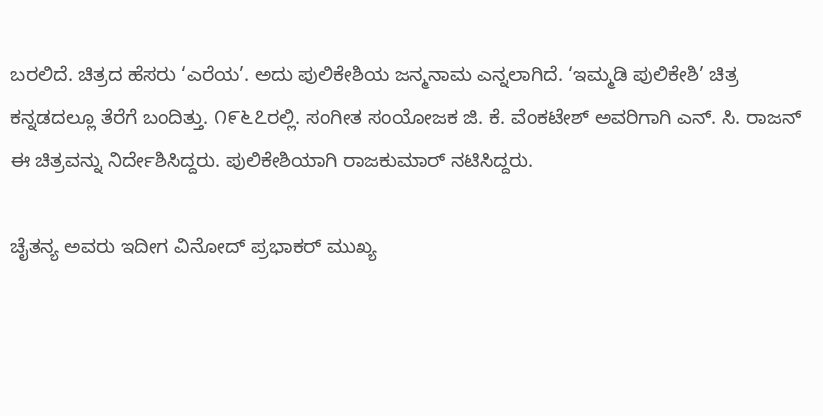ಬರಲಿದೆ. ಚಿತ್ರದ ಹೆಸರು ‘ಎರೆಯ’. ಅದು ಪುಲಿಕೇಶಿಯ ಜನ್ಮನಾಮ ಎನ್ನಲಾಗಿದೆ. ‘ಇಮ್ಮಡಿ ಪುಲಿಕೇಶಿ’ ಚಿತ್ರ ಕನ್ನಡದಲ್ಲೂ ತೆರೆಗೆ ಬಂದಿತ್ತು. ೧೯೬೭ರಲ್ಲಿ. ಸಂಗೀತ ಸಂಯೋಜಕ ಜಿ. ಕೆ. ವೆಂಕಟೇಶ್ ಅವರಿಗಾಗಿ ಎನ್. ಸಿ. ರಾಜನ್ ಈ ಚಿತ್ರವನ್ನು ನಿರ್ದೇಶಿಸಿದ್ದರು. ಪುಲಿಕೇಶಿಯಾಗಿ ರಾಜಕುಮಾರ್ ನಟಿಸಿದ್ದರು.

ಚೈತನ್ಯ ಅವರು ಇದೀಗ ವಿನೋದ್ ಪ್ರಭಾಕರ್ ಮುಖ್ಯ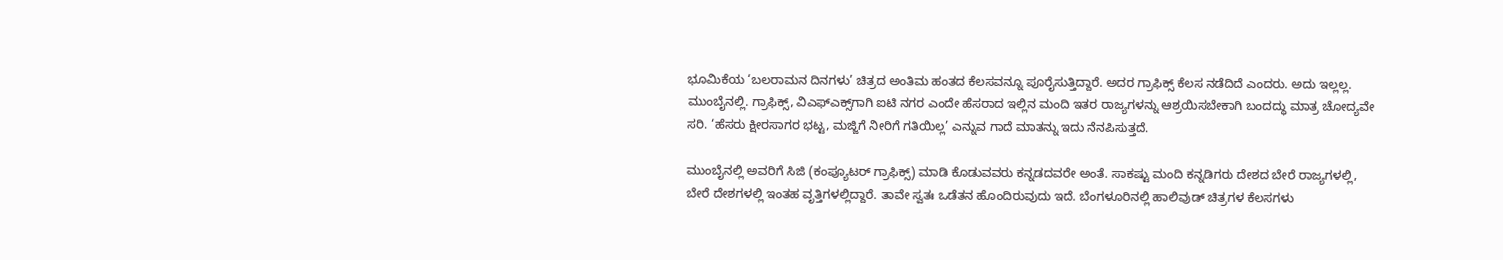ಭೂಮಿಕೆಯ ‘ಬಲರಾಮನ ದಿನಗಳು’ ಚಿತ್ರದ ಅಂತಿಮ ಹಂತದ ಕೆಲಸವನ್ನೂ ಪೂರೈಸುತ್ತಿದ್ದಾರೆ. ಅದರ ಗ್ರಾಫಿಕ್ಸ್ ಕೆಲಸ ನಡೆದಿದೆ ಎಂದರು. ಅದು ಇಲ್ಲಲ್ಲ. ಮುಂಬೈನಲ್ಲಿ. ಗ್ರಾಫಿಕ್ಸ್, ವಿಎಫ್‌ಎಕ್ಸ್‌ಗಾಗಿ ಐಟಿ ನಗರ ಎಂದೇ ಹೆಸರಾದ ಇಲ್ಲಿನ ಮಂದಿ ಇತರ ರಾಜ್ಯಗಳನ್ನು ಆಶ್ರಯಿಸಬೇಕಾಗಿ ಬಂದದ್ಧು ಮಾತ್ರ ಚೋದ್ಯವೇ ಸರಿ. ‘ಹೆಸರು ಕ್ಷೀರಸಾಗರ ಭಟ್ಟ, ಮಜ್ಜಿಗೆ ನೀರಿಗೆ ಗತಿಯಿಲ್ಲ’ ಎನ್ನುವ ಗಾದೆ ಮಾತನ್ನು ಇದು ನೆನಪಿಸುತ್ತದೆ.

ಮುಂಬೈನಲ್ಲಿ ಅವರಿಗೆ ಸಿಜಿ (ಕಂಪ್ಯೂಟರ್ ಗ್ರಾಫಿಕ್ಸ್) ಮಾಡಿ ಕೊಡುವವರು ಕನ್ನಡದವರೇ ಅಂತೆ. ಸಾಕಷ್ಟು ಮಂದಿ ಕನ್ನಡಿಗರು ದೇಶದ ಬೇರೆ ರಾಜ್ಯಗಳಲ್ಲಿ, ಬೇರೆ ದೇಶಗಳಲ್ಲಿ ಇಂತಹ ವೃತ್ತಿಗಳಲ್ಲಿದ್ದಾರೆ. ತಾವೇ ಸ್ವತಃ ಒಡೆತನ ಹೊಂದಿರುವುದು ಇದೆ. ಬೆಂಗಳೂರಿನಲ್ಲಿ ಹಾಲಿವುಡ್ ಚಿತ್ರಗಳ ಕೆಲಸಗಳು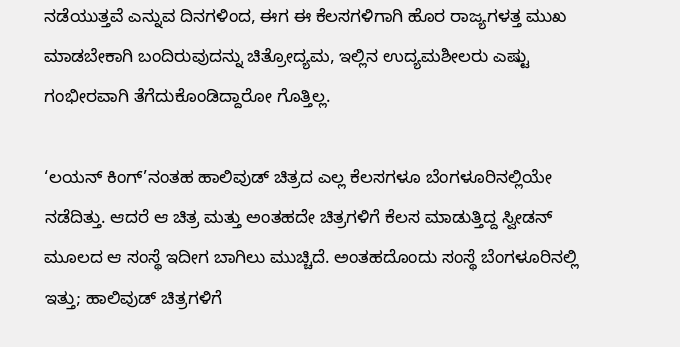ನಡೆಯುತ್ತವೆ ಎನ್ನುವ ದಿನಗಳಿಂದ, ಈಗ ಈ ಕೆಲಸಗಳಿಗಾಗಿ ಹೊರ ರಾಜ್ಯಗಳತ್ತ ಮುಖ ಮಾಡಬೇಕಾಗಿ ಬಂದಿರುವುದನ್ನು ಚಿತ್ರೋದ್ಯಮ, ಇಲ್ಲಿನ ಉದ್ಯಮಶೀಲರು ಎಷ್ಟು ಗಂಭೀರವಾಗಿ ತೆಗೆದುಕೊಂಡಿದ್ದಾರೋ ಗೊತ್ತಿಲ್ಲ.

‘ಲಯನ್ ಕಿಂಗ್’ನಂತಹ ಹಾಲಿವುಡ್ ಚಿತ್ರದ ಎಲ್ಲ ಕೆಲಸಗಳೂ ಬೆಂಗಳೂರಿನಲ್ಲಿಯೇ ನಡೆದಿತ್ತು. ಆದರೆ ಆ ಚಿತ್ರ ಮತ್ತು ಅಂತಹದೇ ಚಿತ್ರಗಳಿಗೆ ಕೆಲಸ ಮಾಡುತ್ತಿದ್ದ ಸ್ವೀಡನ್ ಮೂಲದ ಆ ಸಂಸ್ಥೆ ಇದೀಗ ಬಾಗಿಲು ಮುಚ್ಚಿದೆ. ಅಂತಹದೊಂದು ಸಂಸ್ಥೆ ಬೆಂಗಳೂರಿನಲ್ಲಿ ಇತ್ತು; ಹಾಲಿವುಡ್ ಚಿತ್ರಗಳಿಗೆ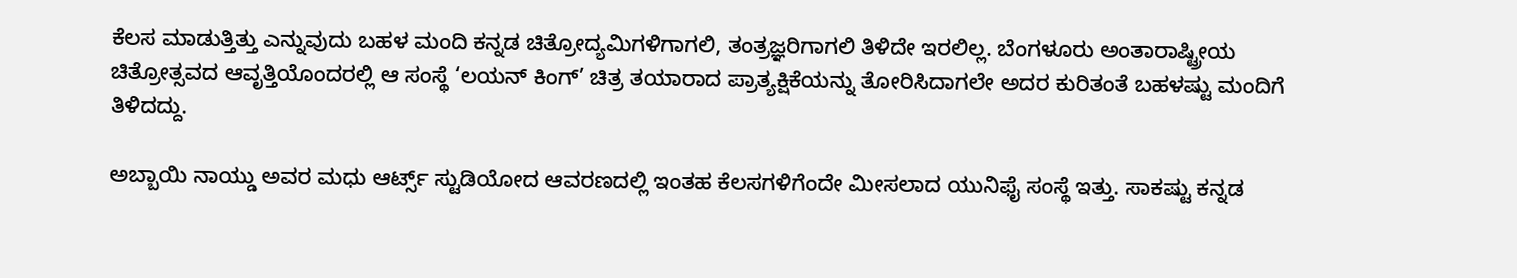ಕೆಲಸ ಮಾಡುತ್ತಿತ್ತು ಎನ್ನುವುದು ಬಹಳ ಮಂದಿ ಕನ್ನಡ ಚಿತ್ರೋದ್ಯಮಿಗಳಿಗಾಗಲಿ, ತಂತ್ರಜ್ಞರಿಗಾಗಲಿ ತಿಳಿದೇ ಇರಲಿಲ್ಲ. ಬೆಂಗಳೂರು ಅಂತಾರಾಷ್ಟ್ರೀಯ ಚಿತ್ರೋತ್ಸವದ ಆವೃತ್ತಿಯೊಂದರಲ್ಲಿ ಆ ಸಂಸ್ಥೆ ‘ಲಯನ್ ಕಿಂಗ್’ ಚಿತ್ರ ತಯಾರಾದ ಪ್ರಾತ್ಯಕ್ಷಿಕೆಯನ್ನು ತೋರಿಸಿದಾಗಲೇ ಅದರ ಕುರಿತಂತೆ ಬಹಳಷ್ಟು ಮಂದಿಗೆ ತಿಳಿದದ್ದು.

ಅಬ್ಬಾಯಿ ನಾಯ್ಡು ಅವರ ಮಧು ಆರ್ಟ್ಸ್ ಸ್ಟುಡಿಯೋದ ಆವರಣದಲ್ಲಿ ಇಂತಹ ಕೆಲಸಗಳಿಗೆಂದೇ ಮೀಸಲಾದ ಯುನಿಫೈ ಸಂಸ್ಥೆ ಇತ್ತು. ಸಾಕಷ್ಟು ಕನ್ನಡ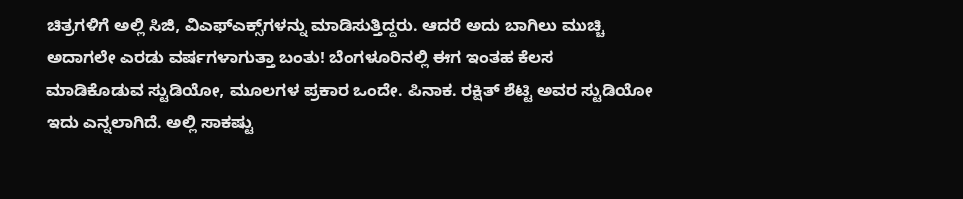ಚಿತ್ರಗಳಿಗೆ ಅಲ್ಲಿ ಸಿಜಿ, ವಿಎಫ್‌ಎಕ್ಸ್‌ಗಳನ್ನು ಮಾಡಿಸುತ್ತಿದ್ದರು. ಆದರೆ ಅದು ಬಾಗಿಲು ಮುಚ್ಚಿ ಅದಾಗಲೇ ಎರಡು ವರ್ಷಗಳಾಗುತ್ತಾ ಬಂತು! ಬೆಂಗಳೂರಿನಲ್ಲಿ ಈಗ ಇಂತಹ ಕೆಲಸ ಮಾಡಿಕೊಡುವ ಸ್ಟುಡಿಯೋ, ಮೂಲಗಳ ಪ್ರಕಾರ ಒಂದೇ. ಪಿನಾಕ. ರಕ್ಷಿತ್ ಶೆಟ್ಟಿ ಅವರ ಸ್ಟುಡಿಯೋ ಇದು ಎನ್ನಲಾಗಿದೆ. ಅಲ್ಲಿ ಸಾಕಷ್ಟು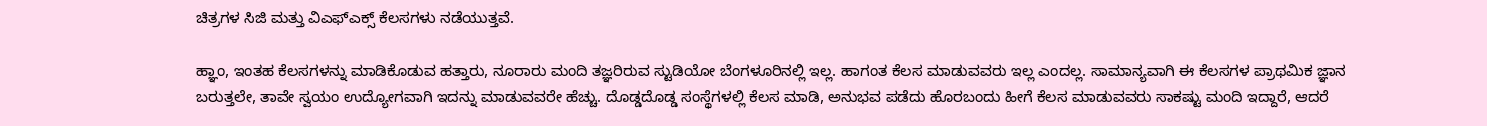ಚಿತ್ರಗಳ ಸಿಜಿ ಮತ್ತು ವಿಎಫ್‌ಎಕ್ಸ್ ಕೆಲಸಗಳು ನಡೆಯುತ್ತವೆ.

ಹ್ಞಾಂ, ಇಂತಹ ಕೆಲಸಗಳನ್ನು ಮಾಡಿಕೊಡುವ ಹತ್ತಾರು, ನೂರಾರು ಮಂದಿ ತಜ್ಞರಿರುವ ಸ್ಟುಡಿಯೋ ಬೆಂಗಳೂರಿನಲ್ಲಿ ಇಲ್ಲ. ಹಾಗಂತ ಕೆಲಸ ಮಾಡುವವರು ಇಲ್ಲ ಎಂದಲ್ಲ. ಸಾಮಾನ್ಯವಾಗಿ ಈ ಕೆಲಸಗಳ ಪ್ರಾಥಮಿಕ ಜ್ಞಾನ ಬರುತ್ತಲೇ, ತಾವೇ ಸ್ವಯಂ ಉದ್ಯೋಗವಾಗಿ ಇದನ್ನು ಮಾಡುವವರೇ ಹೆಚ್ಚು. ದೊಡ್ಡದೊಡ್ಡ ಸಂಸ್ಥೆಗಳಲ್ಲಿ ಕೆಲಸ ಮಾಡಿ, ಅನುಭವ ಪಡೆದು ಹೊರಬಂದು ಹೀಗೆ ಕೆಲಸ ಮಾಡುವವರು ಸಾಕಷ್ಟು ಮಂದಿ ಇದ್ದಾರೆ, ಆದರೆ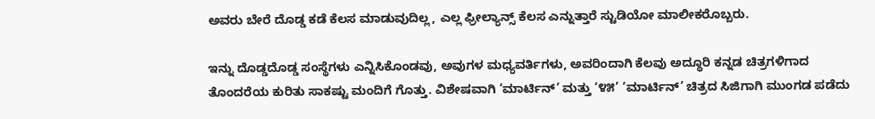ಅವರು ಬೇರೆ ದೊಡ್ಡ ಕಡೆ ಕೆಲಸ ಮಾಡುವುದಿಲ್ಲ, ಎಲ್ಲ ಫ್ರೀಲ್ಯಾನ್ಸ್ ಕೆಲಸ ಎನ್ನುತ್ತಾರೆ ಸ್ಟುಡಿಯೋ ಮಾಲೀಕರೊಬ್ಬರು.

ಇನ್ನು ದೊಡ್ಡದೊಡ್ಡ ಸಂಸ್ಥೆಗಳು ಎನ್ನಿಸಿಕೊಂಡವು, ಅವುಗಳ ಮಧ್ಯವರ್ತಿಗಳು, ಅವರಿಂದಾಗಿ ಕೆಲವು ಅದ್ಧೂರಿ ಕನ್ನಡ ಚಿತ್ರಗಳಿಗಾದ ತೊಂದರೆಯ ಕುರಿತು ಸಾಕಷ್ಟು ಮಂದಿಗೆ ಗೊತ್ತು. ವಿಶೇಷವಾಗಿ ‘ಮಾರ್ಟಿನ್’ ಮತ್ತು ‘೪೫’ ‘ಮಾರ್ಟಿನ್’ ಚಿತ್ರದ ಸಿಜಿಗಾಗಿ ಮುಂಗಡ ಪಡೆದು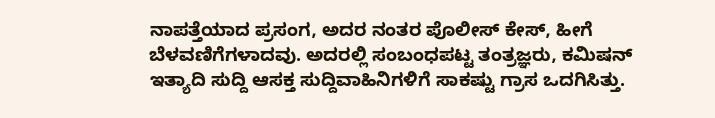ನಾಪತ್ತೆಯಾದ ಪ್ರಸಂಗ, ಅದರ ನಂತರ ಪೊಲೀಸ್ ಕೇಸ್, ಹೀಗೆ ಬೆಳವಣಿಗೆಗಳಾದವು. ಅದರಲ್ಲಿ ಸಂಬಂಧಪಟ್ಟ ತಂತ್ರಜ್ಞರು, ಕಮಿಷನ್ ಇತ್ಯಾದಿ ಸುದ್ದಿ ಆಸಕ್ತ ಸುದ್ದಿವಾಹಿನಿಗಳಿಗೆ ಸಾಕಷ್ಟು ಗ್ರಾಸ ಒದಗಿಸಿತ್ತು.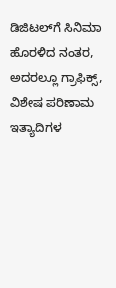ಡಿಜಿಟಲ್‌ಗೆ ಸಿನಿಮಾ ಹೊರಳಿದ ನಂತರ, ಅದರಲ್ಲೂ ಗ್ರಾಫಿಕ್ಸ್, ವಿಶೇಷ ಪರಿಣಾಮ ಇತ್ಯಾದಿಗಳ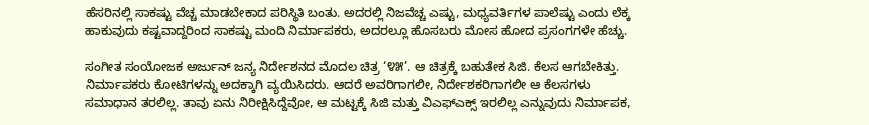ಹೆಸರಿನಲ್ಲಿ ಸಾಕಷ್ಟು ವೆಚ್ಚ ಮಾಡಬೇಕಾದ ಪರಿಸ್ಥಿತಿ ಬಂತು. ಅದರಲ್ಲಿ ನಿಜವೆಚ್ಚ ಎಷ್ಟು, ಮಧ್ಯವರ್ತಿಗಳ ಪಾಲೆಷ್ಟು ಎಂದು ಲೆಕ್ಕ ಹಾಕುವುದು ಕಷ್ಟವಾದ್ದರಿಂದ ಸಾಕಷ್ಟು ಮಂದಿ ನಿರ್ಮಾಪಕರು, ಅದರಲ್ಲೂ ಹೊಸಬರು ಮೋಸ ಹೋದ ಪ್ರಸಂಗಗಳೇ ಹೆಚ್ಚು.

ಸಂಗೀತ ಸಂಯೋಜಕ ಅರ್ಜುನ್ ಜನ್ಯ ನಿರ್ದೇಶನದ ಮೊದಲ ಚಿತ್ರ ‘೪೫’. ಆ ಚಿತ್ರಕ್ಕೆ ಬಹುತೇಕ ಸಿಜಿ. ಕೆಲಸ ಆಗಬೇಕಿತ್ತು. ನಿರ್ಮಾಪಕರು ಕೋಟಿಗಳನ್ನು ಅದಕ್ಕಾಗಿ ವ್ಯಯಿಸಿದರು. ಆದರೆ ಅವರಿಗಾಗಲೀ, ನಿರ್ದೇಶಕರಿಗಾಗಲೀ ಆ ಕೆಲಸಗಳು ಸಮಾಧಾನ ತರಲಿಲ್ಲ. ತಾವು ಏನು ನಿರೀಕ್ಷಿಸಿದ್ದೆವೋ, ಆ ಮಟ್ಟಕ್ಕೆ ಸಿಜಿ ಮತ್ತು ವಿಎಫ್‌ಎಕ್ಸ್ ಇರಲಿಲ್ಲ ಎನ್ನುವುದು ನಿರ್ಮಾಪಕ,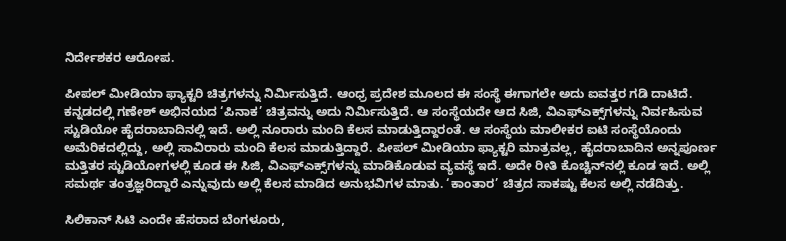ನಿರ್ದೇಶಕರ ಆರೋಪ.

ಪೀಪಲ್ ಮೀಡಿಯಾ ಫ್ಯಾಕ್ಟರಿ ಚಿತ್ರಗಳನ್ನು ನಿರ್ಮಿಸುತ್ತಿದೆ. ಆಂಧ್ರ ಪ್ರದೇಶ ಮೂಲದ ಈ ಸಂಸ್ಥೆ ಈಗಾಗಲೇ ಅದು ಐವತ್ತರ ಗಡಿ ದಾಟಿದೆ. ಕನ್ನಡದಲ್ಲಿ ಗಣೇಶ್ ಅಭಿನಯದ ‘ಪಿನಾಕ’ ಚಿತ್ರವನ್ನು ಅದು ನಿರ್ಮಿಸುತ್ತಿದೆ. ಆ ಸಂಸ್ಥೆಯದೇ ಆದ ಸಿಜಿ, ವಿಎಫ್‌ಎಕ್ಸ್‌ಗಳನ್ನು ನಿರ್ವಹಿಸುವ ಸ್ಟುಡಿಯೋ ಹೈದರಾಬಾದಿನಲ್ಲಿ ಇದೆ. ಅಲ್ಲಿ ನೂರಾರು ಮಂದಿ ಕೆಲಸ ಮಾಡುತ್ತಿದ್ದಾರಂತೆ. ಆ ಸಂಸ್ಥೆಯ ಮಾಲೀಕರ ಐಟಿ ಸಂಸ್ಥೆಯೊಂದು ಅಮೆರಿಕದಲ್ಲಿದ್ದು, ಅಲ್ಲಿ ಸಾವಿರಾರು ಮಂದಿ ಕೆಲಸ ಮಾಡುತ್ತಿದ್ದಾರೆ. ಪೀಪಲ್ ಮೀಡಿಯಾ ಫ್ಯಾಕ್ಟರಿ ಮಾತ್ರವಲ್ಲ, ಹೈದರಾಬಾದಿನ ಅನ್ನಪೂರ್ಣ ಮತ್ತಿತರ ಸ್ಟುಡಿಯೋಗಳಲ್ಲಿ ಕೂಡ ಈ ಸಿಜಿ, ವಿಎಫ್‌ಎಕ್ಸ್‌ಗಳನ್ನು ಮಾಡಿಕೊಡುವ ವ್ಯವಸ್ಥೆ ಇದೆ. ಅದೇ ರೀತಿ ಕೊಚ್ಚಿನ್‌ನಲ್ಲಿ ಕೂಡ ಇದೆ. ಅಲ್ಲಿ ಸಮರ್ಥ ತಂತ್ರಜ್ಞರಿದ್ದಾರೆ ಎನ್ನುವುದು ಅಲ್ಲಿ ಕೆಲಸ ಮಾಡಿದ ಅನುಭವಿಗಳ ಮಾತು. ‘ಕಾಂತಾರ’ ಚಿತ್ರದ ಸಾಕಷ್ಟು ಕೆಲಸ ಅಲ್ಲಿ ನಡೆದಿತ್ತು.

ಸಿಲಿಕಾನ್ ಸಿಟಿ ಎಂದೇ ಹೆಸರಾದ ಬೆಂಗಳೂರು,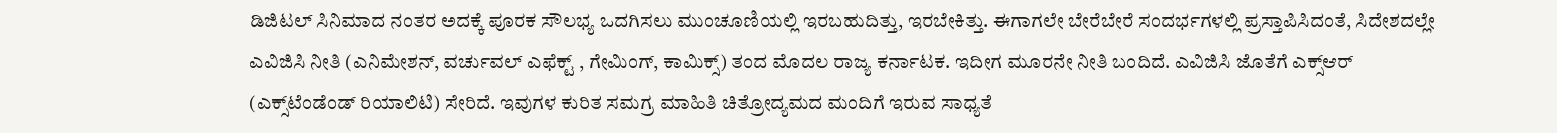ಡಿಜಿಟಲ್ ಸಿನಿಮಾದ ನಂತರ ಅದಕ್ಕೆ ಪೂರಕ ಸೌಲಭ್ಯ ಒದಗಿಸಲು ಮುಂಚೂಣಿಯಲ್ಲಿ ಇರಬಹುದಿತ್ತು, ಇರಬೇಕಿತ್ತು. ಈಗಾಗಲೇ ಬೇರೆಬೇರೆ ಸಂದರ್ಭಗಳಲ್ಲಿ ಪ್ರಸ್ತಾಪಿಸಿದಂತೆ, ಸಿದೇಶದಲ್ಲೇ ಎವಿಜಿಸಿ ನೀತಿ (ಎನಿಮೇಶನ್, ವರ್ಚುವಲ್ ಎಫೆಕ್ಟ್ , ಗೇಮಿಂಗ್, ಕಾಮಿಕ್ಸ್) ತಂದ ಮೊದಲ ರಾಜ್ಯ ಕರ್ನಾಟಕ. ಇದೀಗ ಮೂರನೇ ನೀತಿ ಬಂದಿದೆ. ಎವಿಜಿಸಿ ಜೊತೆಗೆ ಎಕ್ಸ್‌ಆರ್ (ಎಕ್ಸ್‌ಟೆಂಡೆಂಡ್ ರಿಯಾಲಿಟಿ) ಸೇರಿದೆ. ಇವುಗಳ ಕುರಿತ ಸಮಗ್ರ ಮಾಹಿತಿ ಚಿತ್ರೋದ್ಯಮದ ಮಂದಿಗೆ ಇರುವ ಸಾಧ್ಯತೆ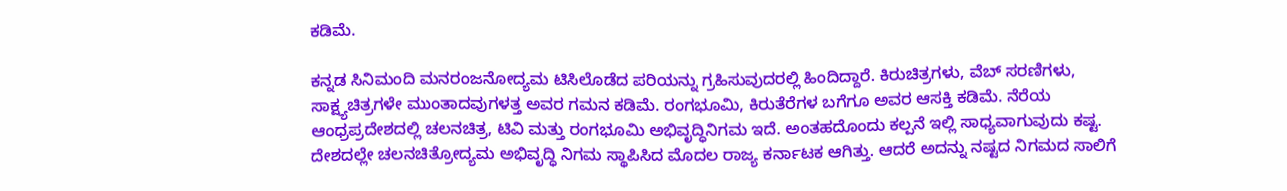ಕಡಿಮೆ.

ಕನ್ನಡ ಸಿನಿಮಂದಿ ಮನರಂಜನೋದ್ಯಮ ಟಿಸಿಲೊಡೆದ ಪರಿಯನ್ನು ಗ್ರಹಿಸುವುದರಲ್ಲಿ ಹಿಂದಿದ್ದಾರೆ. ಕಿರುಚಿತ್ರಗಳು, ವೆಬ್ ಸರಣಿಗಳು, ಸಾಕ್ಷ್ಯಚಿತ್ರಗಳೇ ಮುಂತಾದವುಗಳತ್ತ ಅವರ ಗಮನ ಕಡಿಮೆ. ರಂಗಭೂಮಿ, ಕಿರುತೆರೆಗಳ ಬಗೆಗೂ ಅವರ ಆಸಕ್ತಿ ಕಡಿಮೆ. ನೆರೆಯ ಆಂಧ್ರಪ್ರದೇಶದಲ್ಲಿ ಚಲನಚಿತ್ರ, ಟಿವಿ ಮತ್ತು ರಂಗಭೂಮಿ ಅಭಿವೃದ್ಧಿನಿಗಮ ಇದೆ. ಅಂತಹದೊಂದು ಕಲ್ಪನೆ ಇಲ್ಲಿ ಸಾಧ್ಯವಾಗುವುದು ಕಷ್ಟ. ದೇಶದಲ್ಲೇ ಚಲನಚಿತ್ರೋದ್ಯಮ ಅಭಿವೃದ್ಧಿ ನಿಗಮ ಸ್ಥಾಪಿಸಿದ ಮೊದಲ ರಾಜ್ಯ ಕರ್ನಾಟಕ ಆಗಿತ್ತು. ಆದರೆ ಅದನ್ನು ನಷ್ಟದ ನಿಗಮದ ಸಾಲಿಗೆ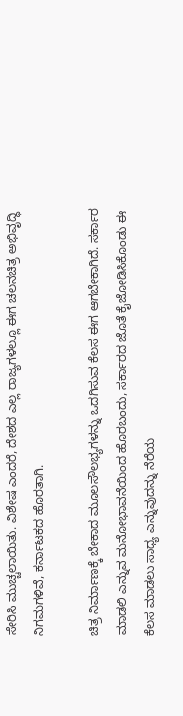ಸೇರಿಸಿ ಮುಚ್ಚಲಾಯಿತು. ವಿಶೇಷ ಎಂದರೆ, ದೇಶದ ಎಲ್ಲ ರಾಜ್ಯಗಳಲ್ಲೂ ಈಗ ಚಲನಚಿತ್ರ ಅಭಿವೃದ್ಧಿ ನಿಗಮಗಳಿವೆ, ಕರ್ನಾಟಕದ ಹೊರತಾಗಿ.

ಚಿತ್ರ ನಿರ್ಮಾಣಕ್ಕೆ ಬೇಕಾದ ಮೂಲಸೌಲಭ್ಯಗಳನ್ನು ಒದಗಿಸುವ ಕೆಲಸ ಈಗ ಆಗಬೇಕಾಗಿದೆ. ಸರ್ಕಾರ ಮಾಡಲಿ ಎನ್ನುವ ಮನೋಭಾವನೆಯಿಂದ ಹೊರಬಂದು, ಸರ್ಕಾರದ ಜೊತೆ ಕೈಜೋಡಿಸಿಕೊಂಡು ಈ ಕೆಲಸ ಮಾಡಲು ಸಾಧ್ಯ ಎನ್ನುವುದನ್ನು ನೆರೆಯ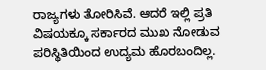ರಾಜ್ಯಗಳು ತೋರಿಸಿವೆ. ಆದರೆ ಇಲ್ಲಿ ಪ್ರತಿ ವಿಷಯಕ್ಕೂ ಸರ್ಕಾರದ ಮುಖ ನೋಡುವ ಪರಿಸ್ಥಿತಿಯಿಂದ ಉದ್ಯಮ ಹೊರಬಂದಿಲ್ಲ.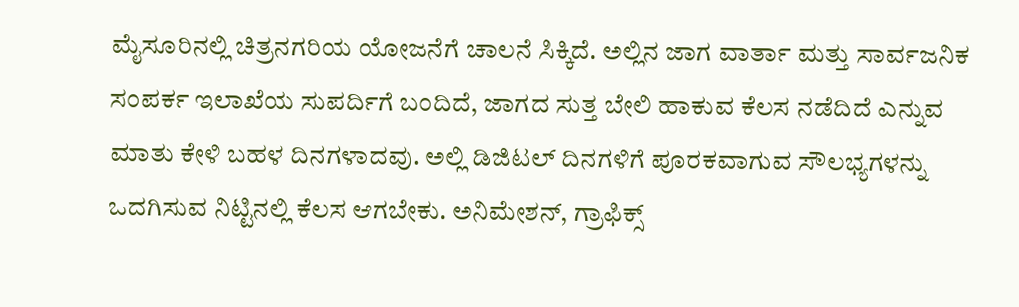ಮೈಸೂರಿನಲ್ಲಿ ಚಿತ್ರನಗರಿಯ ಯೋಜನೆಗೆ ಚಾಲನೆ ಸಿಕ್ಕಿದೆ. ಅಲ್ಲಿನ ಜಾಗ ವಾರ್ತಾ ಮತ್ತು ಸಾರ್ವಜನಿಕ ಸಂಪರ್ಕ ಇಲಾಖೆಯ ಸುಪರ್ದಿಗೆ ಬಂದಿದೆ, ಜಾಗದ ಸುತ್ತ ಬೇಲಿ ಹಾಕುವ ಕೆಲಸ ನಡೆದಿದೆ ಎನ್ನುವ ಮಾತು ಕೇಳಿ ಬಹಳ ದಿನಗಳಾದವು. ಅಲ್ಲಿ ಡಿಜಿಟಲ್ ದಿನಗಳಿಗೆ ಪೂರಕವಾಗುವ ಸೌಲಭ್ಯಗಳನ್ನು ಒದಗಿಸುವ ನಿಟ್ಟಿನಲ್ಲಿ ಕೆಲಸ ಆಗಬೇಕು. ಅನಿಮೇಶನ್, ಗ್ರಾಫಿಕ್ಸ್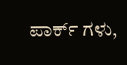ಪಾರ್ಕ್ ಗಳು,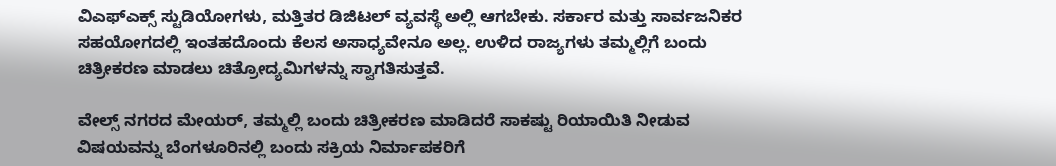ವಿಎಫ್‌ಎಕ್ಸ್ ಸ್ಟುಡಿಯೋಗಳು, ಮತ್ತಿತರ ಡಿಜಿಟಲ್ ವ್ಯವಸ್ಥೆ ಅಲ್ಲಿ ಆಗಬೇಕು. ಸರ್ಕಾರ ಮತ್ತು ಸಾರ್ವಜನಿಕರ ಸಹಯೋಗದಲ್ಲಿ ಇಂತಹದೊಂದು ಕೆಲಸ ಅಸಾಧ್ಯವೇನೂ ಅಲ್ಲ. ಉಳಿದ ರಾಜ್ಯಗಳು ತಮ್ಮಲ್ಲಿಗೆ ಬಂದು ಚಿತ್ರೀಕರಣ ಮಾಡಲು ಚಿತ್ರೋದ್ಯಮಿಗಳನ್ನು ಸ್ವಾಗತಿಸುತ್ತವೆ.

ವೇಲ್ಸ್ ನಗರದ ಮೇಯರ್, ತಮ್ಮಲ್ಲಿ ಬಂದು ಚಿತ್ರೀಕರಣ ಮಾಡಿದರೆ ಸಾಕಷ್ಟು ರಿಯಾಯಿತಿ ನೀಡುವ ವಿಷಯವನ್ನು ಬೆಂಗಳೂರಿನಲ್ಲಿ ಬಂದು ಸಕ್ರಿಯ ನಿರ್ಮಾಪಕರಿಗೆ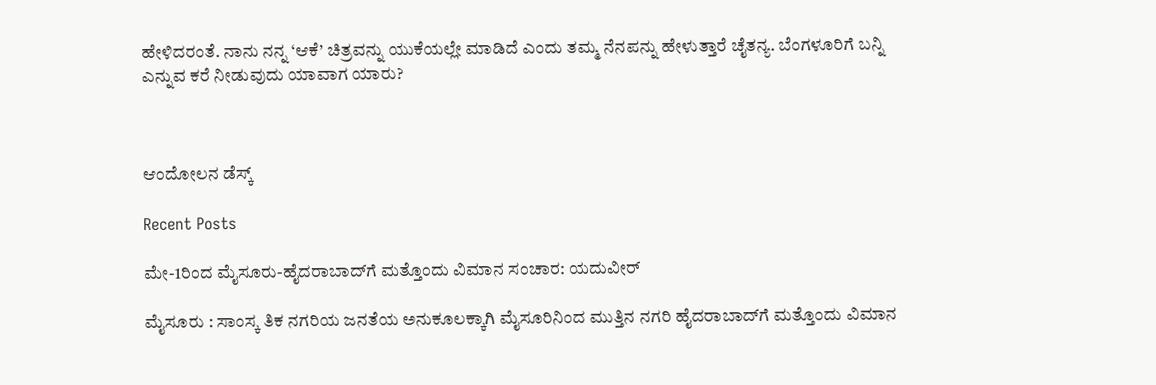ಹೇಳಿದರಂತೆ. ನಾನು ನನ್ನ ‘ಆಕೆ’ ಚಿತ್ರವನ್ನು ಯುಕೆಯಲ್ಲೇ ಮಾಡಿದೆ ಎಂದು ತಮ್ಮ ನೆನಪನ್ನು ಹೇಳುತ್ತಾರೆ ಚೈತನ್ಯ. ಬೆಂಗಳೂರಿಗೆ ಬನ್ನಿ ಎನ್ನುವ ಕರೆ ನೀಡುವುದು ಯಾವಾಗ ಯಾರು?



ಆಂದೋಲನ ಡೆಸ್ಕ್

Recent Posts

ಮೇ-1ರಿಂದ ಮೈಸೂರು-ಹೈದರಾಬಾದ್‌ಗೆ ಮತ್ತೊಂದು ವಿಮಾನ ಸಂಚಾರ: ಯದುವೀರ್

ಮೈಸೂರು : ಸಾಂಸ್ಕ ತಿಕ ನಗರಿಯ ಜನತೆಯ ಅನುಕೂಲಕ್ಕಾಗಿ ಮೈಸೂರಿನಿಂದ ಮುತ್ತಿನ ನಗರಿ ಹೈದರಾಬಾದ್‌ಗೆ ಮತ್ತೊಂದು ವಿಮಾನ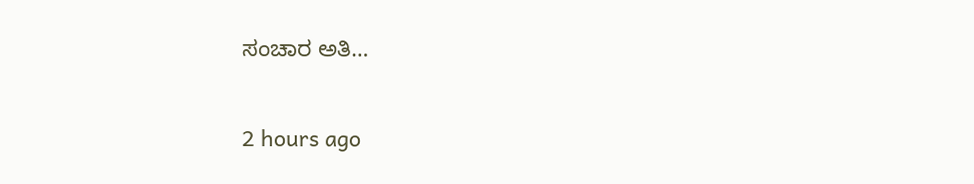ಸಂಚಾರ ಅತಿ…

2 hours ago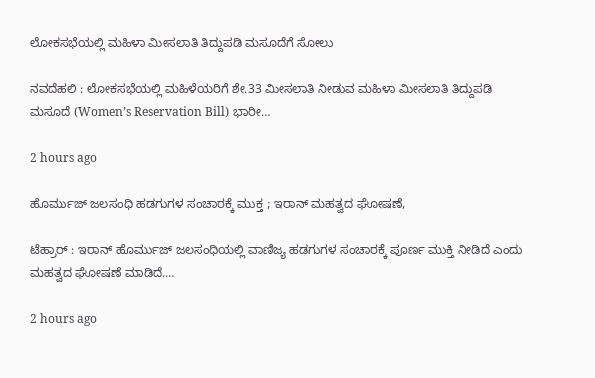ಲೋಕಸಭೆಯಲ್ಲಿ ಮಹಿಳಾ ಮೀಸಲಾತಿ ತಿದ್ದುಪಡಿ ಮಸೂದೆಗೆ ಸೋಲು

ನವದೆಹಲಿ : ಲೋಕಸಭೆಯಲ್ಲಿ ಮಹಿಳೆಯರಿಗೆ ಶೇ.33 ಮೀಸಲಾತಿ ನೀಡುವ ಮಹಿಳಾ ಮೀಸಲಾತಿ ತಿದ್ದುಪಡಿ ಮಸೂದೆ (Women’s Reservation Bill) ಭಾರೀ…

2 hours ago

ಹೊರ್ಮುಜ್ ಜಲಸಂಧಿ ಹಡಗುಗಳ ಸಂಚಾರಕ್ಕೆ ಮುಕ್ತ ; ಇರಾನ್‌ ಮಹತ್ವದ ಘೋಷಣೆ,

ಟೆಹ್ರಾರ್‌ : ಇರಾನ್ ಹೊರ್ಮುಜ್ ಜಲಸಂಧಿಯಲ್ಲಿ ವಾಣಿಜ್ಯ ಹಡಗುಗಳ ಸಂಚಾರಕ್ಕೆ ಪೂರ್ಣ ಮುಕ್ತಿ ನೀಡಿದೆ ಎಂದು ಮಹತ್ವದ ಘೋಷಣೆ ಮಾಡಿದೆ.…

2 hours ago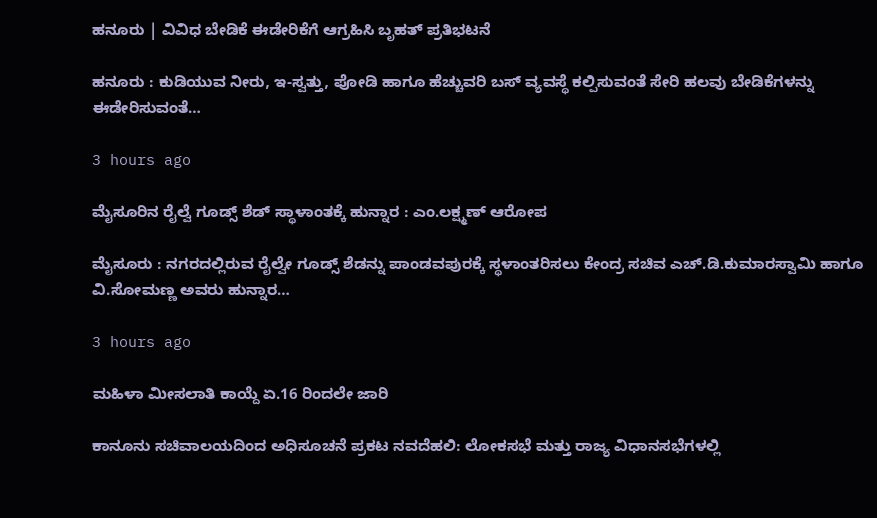ಹನೂರು | ವಿವಿಧ ಬೇಡಿಕೆ ಈಡೇರಿಕೆಗೆ ಆಗ್ರಹಿಸಿ ಬೃಹತ್‌ ಪ್ರತಿಭಟನೆ

ಹನೂರು : ಕುಡಿಯುವ ನೀರು, ಇ-ಸ್ವತ್ತು, ಪೋಡಿ ಹಾಗೂ ಹೆಚ್ಚುವರಿ ಬಸ್ ವ್ಯವಸ್ಥೆ ಕಲ್ಪಿಸುವಂತೆ ಸೇರಿ ಹಲವು ಬೇಡಿಕೆಗಳನ್ನು ಈಡೇರಿಸುವಂತೆ…

3 hours ago

ಮೈಸೂರಿನ ರೈಲ್ವೆ ಗೂಡ್ಸ್‌ ಶೆಡ್‌ ಸ್ಥಾಳಾಂತಕ್ಕೆ ಹುನ್ನಾರ : ಎಂ.ಲಕ್ಷ್ಮಣ್‌ ಆರೋಪ

ಮೈಸೂರು : ನಗರದಲ್ಲಿರುವ ರೈಲ್ವೇ ಗೂಡ್ಸ್‌ ಶೆಡನ್ನು ಪಾಂಡವಪುರಕ್ಕೆ ಸ್ಥಳಾಂತರಿಸಲು ಕೇಂದ್ರ ಸಚಿವ ಎಚ್.ಡಿ.ಕುಮಾರಸ್ವಾಮಿ ಹಾಗೂ ವಿ.ಸೋಮಣ್ಣ ಅವರು ಹುನ್ನಾರ…

3 hours ago

ಮಹಿಳಾ ಮೀಸಲಾತಿ ಕಾಯ್ದೆ ಏ.16 ರಿಂದಲೇ ಜಾರಿ

ಕಾನೂನು ಸಚಿವಾಲಯದಿಂದ ಅಧಿಸೂಚನೆ ಪ್ರಕಟ ನವದೆಹಲಿ: ಲೋಕಸಭೆ ಮತ್ತು ರಾಜ್ಯ ವಿಧಾನಸಭೆಗಳಲ್ಲಿ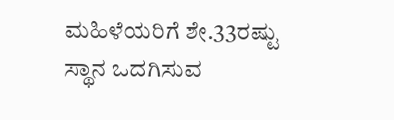ಮಹಿಳೆಯರಿಗೆ ಶೇ.33ರಷ್ಟು ಸ್ಥಾನ ಒದಗಿಸುವ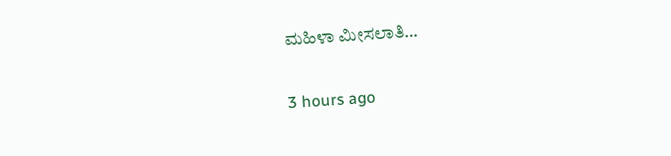ಮಹಿಳಾ ಮೀಸಲಾತಿ…

3 hours ago